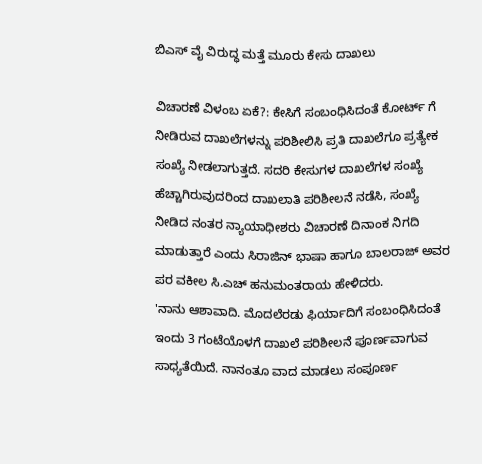ಬಿಎಸ್ ವೈ ವಿರುದ್ಧ ಮತ್ತೆ ಮೂರು ಕೇಸು ದಾಖಲು

ವಿಚಾರಣೆ ವಿಳಂಬ ಏಕೆ?: ಕೇಸಿಗೆ ಸಂಬಂಧಿಸಿದಂತೆ ಕೋರ್ಟ್ ಗೆ ನೀಡಿರುವ ದಾಖಲೆಗಳನ್ನು ಪರಿಶೀಲಿಸಿ ಪ್ರತಿ ದಾಖಲೆಗೂ ಪ್ರತ್ಯೇಕ ಸಂಖ್ಯೆ ನೀಡಲಾಗುತ್ತದೆ. ಸದರಿ ಕೇಸುಗಳ ದಾಖಲೆಗಳ ಸಂಖ್ಯೆ ಹೆಚ್ಚಾಗಿರುವುದರಿಂದ ದಾಖಲಾತಿ ಪರಿಶೀಲನೆ ನಡೆಸಿ, ಸಂಖ್ಯೆ ನೀಡಿದ ನಂತರ ನ್ಯಾಯಾಧೀಶರು ವಿಚಾರಣೆ ದಿನಾಂಕ ನಿಗದಿ ಮಾಡುತ್ತಾರೆ ಎಂದು ಸಿರಾಜಿನ್ ಭಾಷಾ ಹಾಗೂ ಬಾಲರಾಜ್ ಅವರ ಪರ ವಕೀಲ ಸಿ.ಎಚ್ ಹನುಮಂತರಾಯ ಹೇಳಿದರು.
'ನಾನು ಆಶಾವಾದಿ. ಮೊದಲೆರಡು ಫಿರ್ಯಾದಿಗೆ ಸಂಬಂಧಿಸಿದಂತೆ ಇಂದು 3 ಗಂಟೆಯೊಳಗೆ ದಾಖಲೆ ಪರಿಶೀಲನೆ ಪೂರ್ಣವಾಗುವ ಸಾಧ್ಯತೆಯಿದೆ. ನಾನಂತೂ ವಾದ ಮಾಡಲು ಸಂಪೂರ್ಣ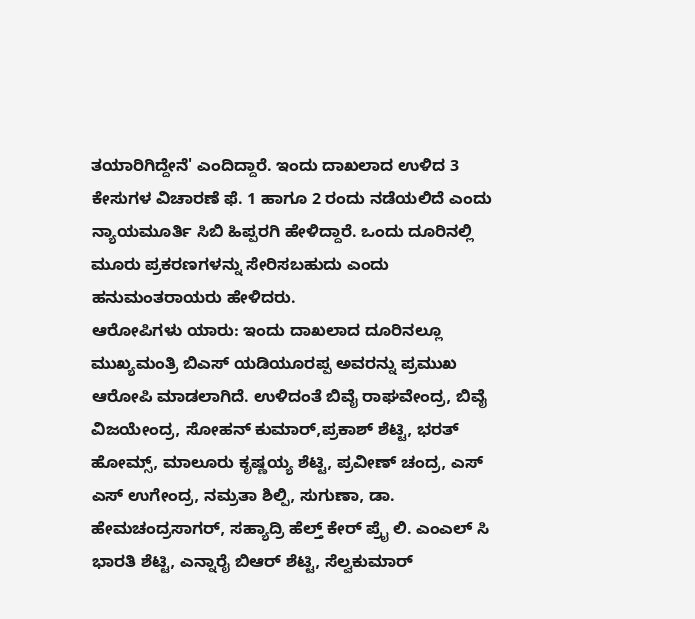ತಯಾರಿಗಿದ್ದೇನೆ' ಎಂದಿದ್ದಾರೆ. ಇಂದು ದಾಖಲಾದ ಉಳಿದ 3 ಕೇಸುಗಳ ವಿಚಾರಣೆ ಫೆ. 1 ಹಾಗೂ 2 ರಂದು ನಡೆಯಲಿದೆ ಎಂದು ನ್ಯಾಯಮೂರ್ತಿ ಸಿಬಿ ಹಿಪ್ಪರಗಿ ಹೇಳಿದ್ದಾರೆ. ಒಂದು ದೂರಿನಲ್ಲಿ ಮೂರು ಪ್ರಕರಣಗಳನ್ನು ಸೇರಿಸಬಹುದು ಎಂದು ಹನುಮಂತರಾಯರು ಹೇಳಿದರು.
ಆರೋಪಿಗಳು ಯಾರು: ಇಂದು ದಾಖಲಾದ ದೂರಿನಲ್ಲೂ ಮುಖ್ಯಮಂತ್ರಿ ಬಿಎಸ್ ಯಡಿಯೂರಪ್ಪ ಅವರನ್ನು ಪ್ರಮುಖ ಆರೋಪಿ ಮಾಡಲಾಗಿದೆ. ಉಳಿದಂತೆ ಬಿವೈ ರಾಘವೇಂದ್ರ, ಬಿವೈ ವಿಜಯೇಂದ್ರ, ಸೋಹನ್ ಕುಮಾರ್,ಪ್ರಕಾಶ್ ಶೆಟ್ಟಿ, ಭರತ್ ಹೋಮ್ಸ್, ಮಾಲೂರು ಕೃಷ್ಣಯ್ಯ ಶೆಟ್ಟಿ, ಪ್ರವೀಣ್ ಚಂದ್ರ, ಎಸ್ ಎಸ್ ಉಗೇಂದ್ರ, ನಮ್ರತಾ ಶಿಲ್ಪಿ, ಸುಗುಣಾ, ಡಾ. ಹೇಮಚಂದ್ರಸಾಗರ್, ಸಹ್ಯಾದ್ರಿ ಹೆಲ್ತ್ ಕೇರ್ ಪ್ರೈ ಲಿ. ಎಂಎಲ್ ಸಿ ಭಾರತಿ ಶೆಟ್ಟಿ, ಎನ್ನಾರೈ ಬಿಆರ್ ಶೆಟ್ಟಿ, ಸೆಲ್ವಕುಮಾರ್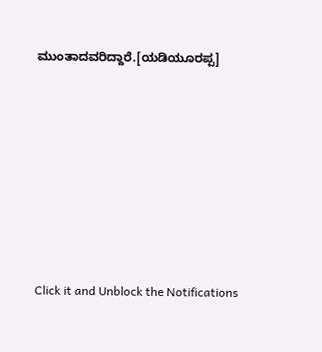ಮುಂತಾದವರಿದ್ದಾರೆ.[ಯಡಿಯೂರಪ್ಪ]












Click it and Unblock the Notifications